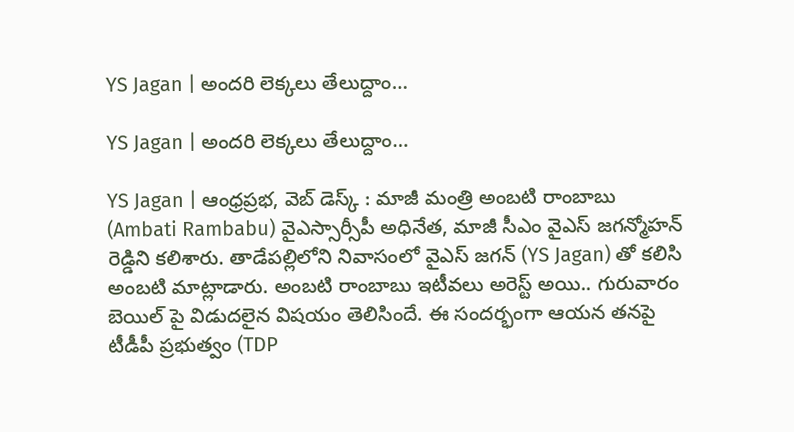YS Jagan | అంద‌రి లెక్క‌లు తేలుద్దాం…

YS Jagan | అంద‌రి లెక్క‌లు తేలుద్దాం…

YS Jagan | ఆంధ్రప్రభ, వెబ్ డెస్క్ : మాజీ మంత్రి అంబటి రాంబాబు (Ambati Rambabu) వైఎస్సార్సీపీ అధినేత, మాజీ సీఎం వైఎస్ జగన్మోహన్ రెడ్డిని కలిశారు. తాడేపల్లిలోని నివాసంలో వైఎస్ జగన్ (YS Jagan) తో కలిసి అంబటి మాట్లాడారు. అంబటి రాంబాబు ఇటీవ‌లు అరెస్ట్ అయి.. గురువారం బెయిల్ పై విడుదలైన విషయం తెలిసిందే. ఈ సందర్భంగా ఆయ‌న‌ తనపై టీడీపీ ప్రభుత్వం (TDP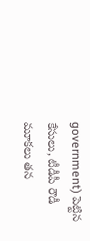government) పెట్టిన కేసులు, టీడీపీ రౌడీ మూకలు తన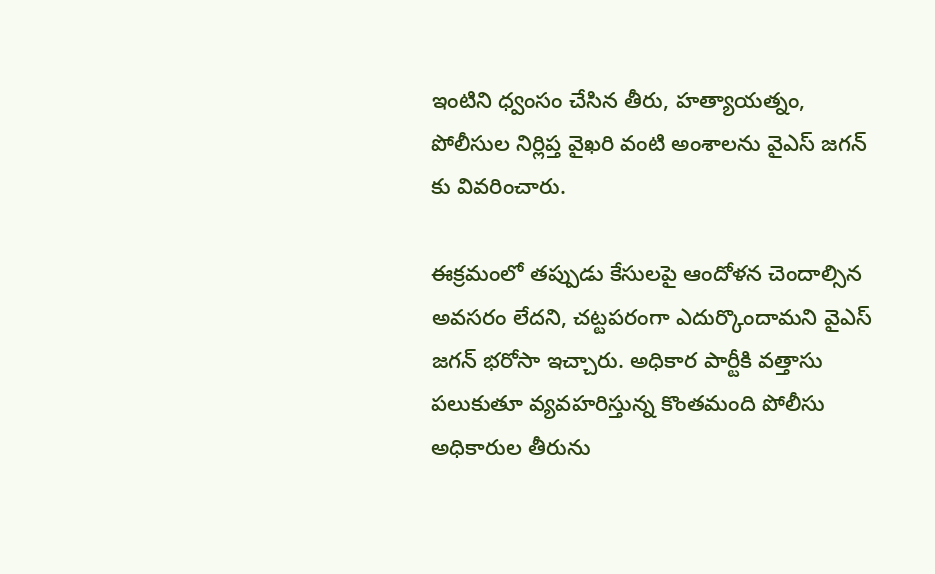ఇంటిని ధ్వంసం చేసిన తీరు, హత్యాయత్నం, పోలీసుల నిర్లిప్త వైఖరి వంటి అంశాలను వైఎస్ జగన్ కు వివరించారు.

ఈక్రమంలో తప్పుడు కేసులపై ఆందోళన చెందాల్సిన అవసరం లేదని, చట్టపరంగా ఎదుర్కొందామని వైఎస్ జగన్ భరోసా ఇచ్చారు. అధికార పార్టీకి వత్తాసు పలుకుతూ వ్యవహరిస్తున్న కొంతమంది పోలీసు అధికారుల తీరును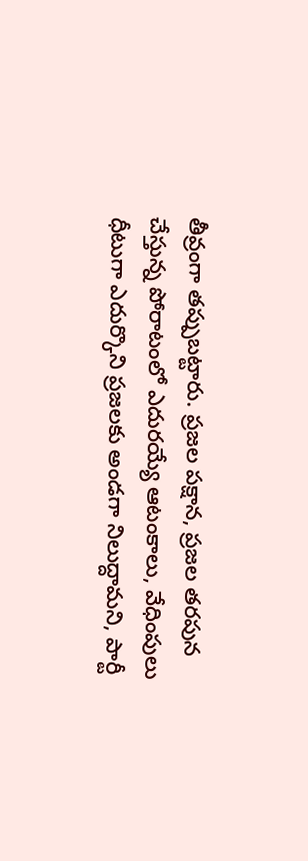తీవ్రంగా తప్పుబట్టారు. ప్రజల పక్షాన, ప్రజల తరపున చేస్తున్న పోరాటంలో ఎదురయ్యే ఆటంకాలు, వేధింపులు ధీటుగా ఎదుర్కొని ప్రజలకు అండగా నిలుద్దామని, పార్టీ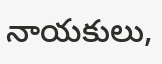నాయకులు,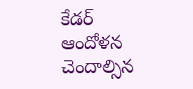కేడర్ ఆందోళన చెందాల్సిన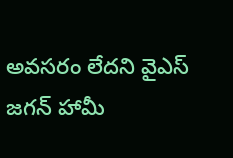అవసరం లేదని వైఎస్ జగన్ హామీ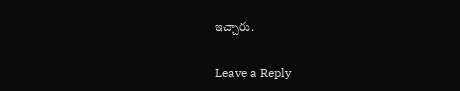ఇచ్చారు.

Leave a Reply